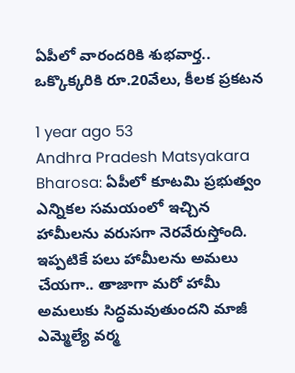ఏపీలో వారందరికి శుభవార్త.. ఒక్కొక్కరికి రూ.20వేలు, కీలక ప్రకటన

1 year ago 53
Andhra Pradesh Matsyakara Bharosa: ఏపీలో కూటమి ప్రభుత్వం ఎన్నికల సమయంలో ఇచ్చిన హామీలను వరుసగా నెరవేరుస్తోంది. ఇప్పటికే పలు హామీలను అమలు చేయగా.. తాజాగా మరో హామీ అమలుకు సిద్ధమవుతుందని మాజీ ఎమ్మెల్యే వర్మ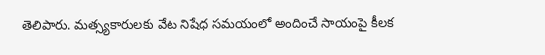తెలిపారు. మత్స్యకారులకు వేట నిషేధ సమయంలో అందించే సాయంపై కీలక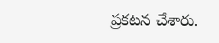ప్రకటన చేశారు.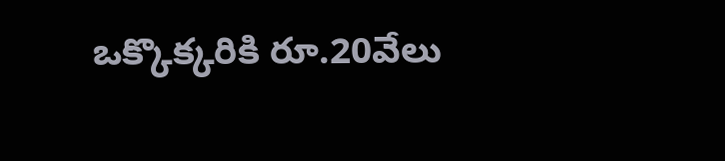ఒక్కొక్కరికి రూ.20వేలు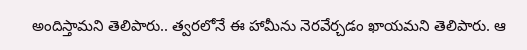అందిస్తామని తెలిపారు.. త్వరలోనే ఈ హామీను నెరవేర్చడం ఖాయమని తెలిపారు. ఆ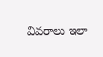వివరాలు ఇలా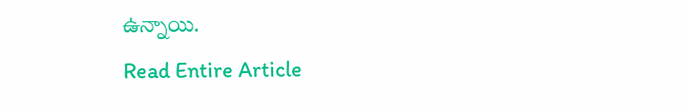ఉన్నాయి.
Read Entire Article